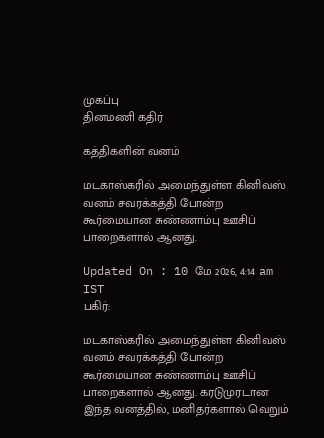முகப்பு
தினமணி கதிர்

கத்திகளின் வனம்

மடகாஸ்கரில் அமைந்துள்ள கினிவஸ் வனம் சவரக்கத்தி போன்ற கூர்மையான சுண்ணாம்பு ஊசிப் பாறைகளால் ஆனது.

Updated On : 10 மே 2026, 4:14 am IST
பகிர்:

மடகாஸ்கரில் அமைந்துள்ள கினிவஸ் வனம் சவரக்கத்தி போன்ற கூர்மையான சுண்ணாம்பு ஊசிப் பாறைகளால் ஆனது. கரடுமுரடான இந்த வனத்தில், மனிதர்களால் வெறும்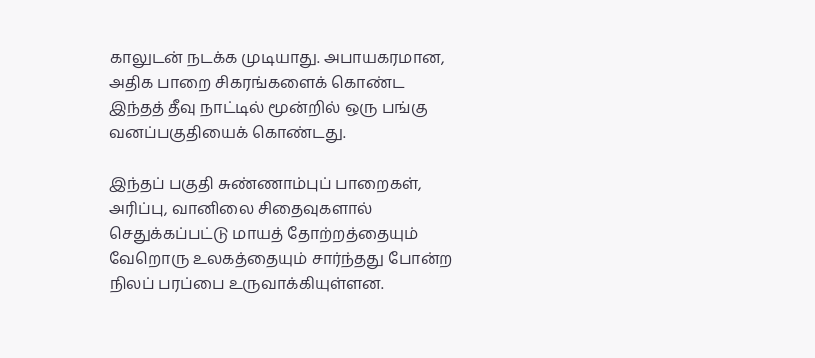காலுடன் நடக்க முடியாது. அபாயகரமான, அதிக பாறை சிகரங்களைக் கொண்ட இந்தத் தீவு நாட்டில் மூன்றில் ஒரு பங்கு வனப்பகுதியைக் கொண்டது.

இந்தப் பகுதி சுண்ணாம்புப் பாறைகள், அரிப்பு, வானிலை சிதைவுகளால் செதுக்கப்பட்டு மாயத் தோற்றத்தையும் வேறொரு உலகத்தையும் சார்ந்தது போன்ற நிலப் பரப்பை உருவாக்கியுள்ளன.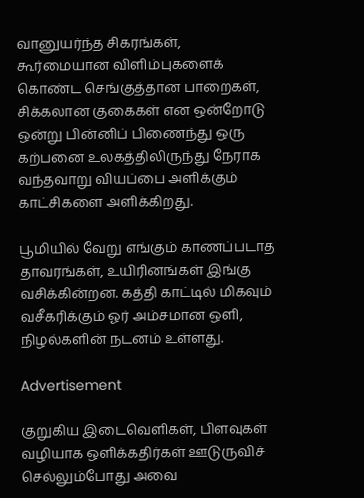வானுயர்ந்த சிகரங்கள், கூர்மையான விளிம்புகளைக் கொண்ட செங்குத்தான பாறைகள், சிக்கலான குகைகள் என ஒன்றோடு ஒன்று பின்னிப் பிணைந்து ஒரு கற்பனை உலகத்திலிருந்து நேராக வந்தவாறு வியப்பை அளிக்கும் காட்சிகளை அளிக்கிறது.

பூமியில் வேறு எங்கும் காணப்படாத தாவரங்கள், உயிரினங்கள் இங்கு வசிக்கின்றன. கத்தி காட்டில் மிகவும் வசீகரிக்கும் ஓர் அம்சமான ஒளி, நிழல்களின் நடனம் உள்ளது.

Advertisement

குறுகிய இடைவெளிகள், பிளவுகள் வழியாக ஒளிக்கதிர்கள் ஊடுருவிச் செல்லும்போது அவை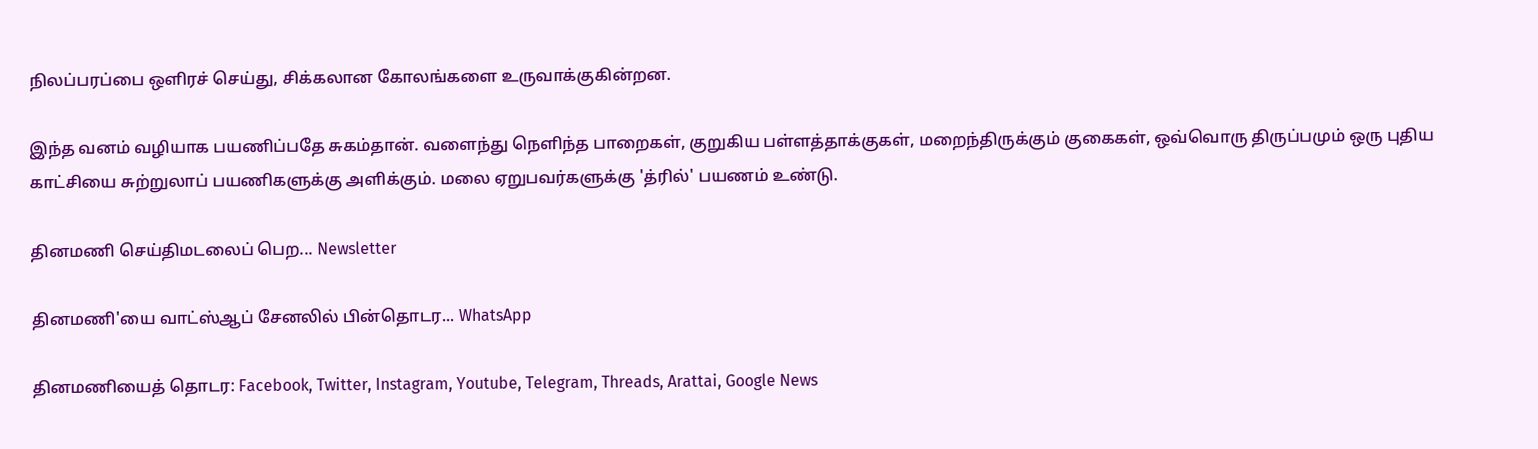நிலப்பரப்பை ஒளிரச் செய்து, சிக்கலான கோலங்களை உருவாக்குகின்றன.

இந்த வனம் வழியாக பயணிப்பதே சுகம்தான். வளைந்து நெளிந்த பாறைகள், குறுகிய பள்ளத்தாக்குகள், மறைந்திருக்கும் குகைகள், ஒவ்வொரு திருப்பமும் ஒரு புதிய காட்சியை சுற்றுலாப் பயணிகளுக்கு அளிக்கும். மலை ஏறுபவர்களுக்கு 'த்ரில்' பயணம் உண்டு.

தினமணி செய்திமடலைப் பெற... Newsletter

தினமணி'யை வாட்ஸ்ஆப் சேனலில் பின்தொடர... WhatsApp

தினமணியைத் தொடர: Facebook, Twitter, Instagram, Youtube, Telegram, Threads, Arattai, Google News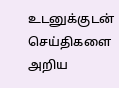உடனுக்குடன் செய்திகளை அறிய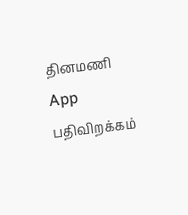தினமணி App பதிவிறக்கம்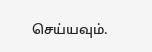செய்யவும்.